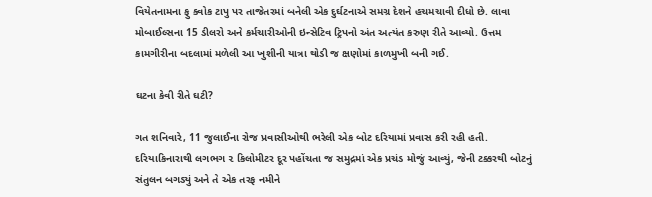વિયેતનામના ફુ ક્વોક ટાપુ પર તાજેતરમાં બનેલી એક દુર્ઘટનાએ સમગ્ર દેશને હચમચાવી દીધો છે. લાવા મોબાઈલ્સના 15 ડીલરો અને કર્મચારીઓની ઇન્સેટિવ ટ્રિપનો અંત અત્યંત કરુણ રીતે આવ્યો. ઉત્તમ કામગીરીના બદલામાં મળેલી આ ખુશીની યાત્રા થોડી જ ક્ષણોમાં કાળમુખી બની ગઈ.

ઘટના કેવી રીતે ઘટી?

ગત શનિવારે, 11 જુલાઈના રોજ પ્રવાસીઓથી ભરેલી એક બોટ દરિયામાં પ્રવાસ કરી રહી હતી. દરિયાકિનારાથી લગભગ ૨ કિલોમીટર દૂર પહોંચતા જ સમુદ્રમાં એક પ્રચંડ મોજું આવ્યું, જેની ટક્કરથી બોટનું સંતુલન બગડ્યું અને તે એક તરફ નમીને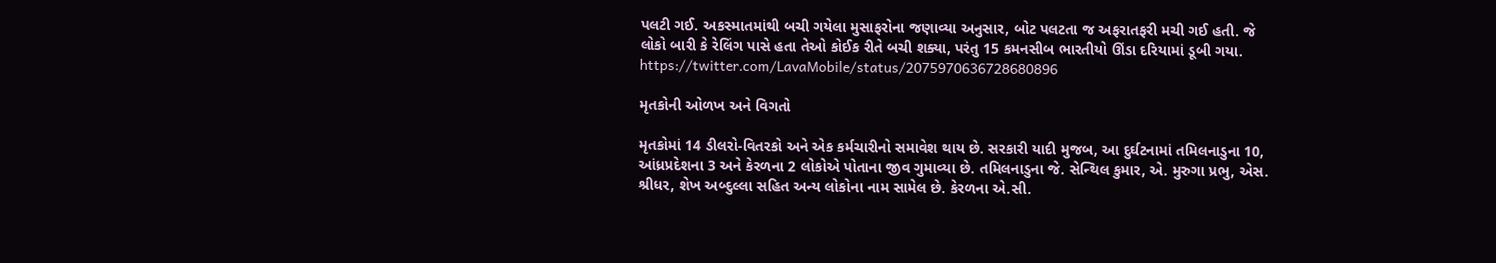પલટી ગઈ. અકસ્માતમાંથી બચી ગયેલા મુસાફરોના જણાવ્યા અનુસાર, બોટ પલટતા જ અફરાતફરી મચી ગઈ હતી. જે લોકો બારી કે રેલિંગ પાસે હતા તેઓ કોઈક રીતે બચી શક્યા, પરંતુ 15 કમનસીબ ભારતીયો ઊંડા દરિયામાં ડૂબી ગયા.
https://twitter.com/LavaMobile/status/2075970636728680896

મૃતકોની ઓળખ અને વિગતો

મૃતકોમાં 14 ડીલરો-વિતરકો અને એક કર્મચારીનો સમાવેશ થાય છે. સરકારી યાદી મુજબ, આ દુર્ઘટનામાં તમિલનાડુના 10, આંધ્રપ્રદેશના 3 અને કેરળના 2 લોકોએ પોતાના જીવ ગુમાવ્યા છે. તમિલનાડુના જે. સેન્થિલ કુમાર, એ. મુરુગા પ્રભુ, એસ. શ્રીધર, શેખ અબ્દુલ્લા સહિત અન્ય લોકોના નામ સામેલ છે. કેરળના એ.સી.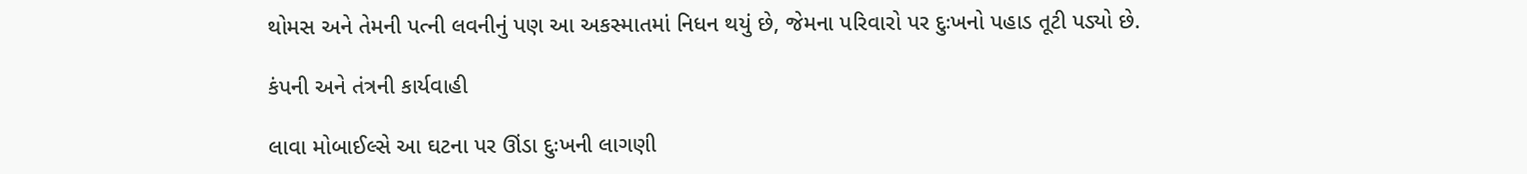થોમસ અને તેમની પત્ની લવનીનું પણ આ અકસ્માતમાં નિધન થયું છે, જેમના પરિવારો પર દુઃખનો પહાડ તૂટી પડ્યો છે.

કંપની અને તંત્રની કાર્યવાહી

લાવા મોબાઈલ્સે આ ઘટના પર ઊંડા દુઃખની લાગણી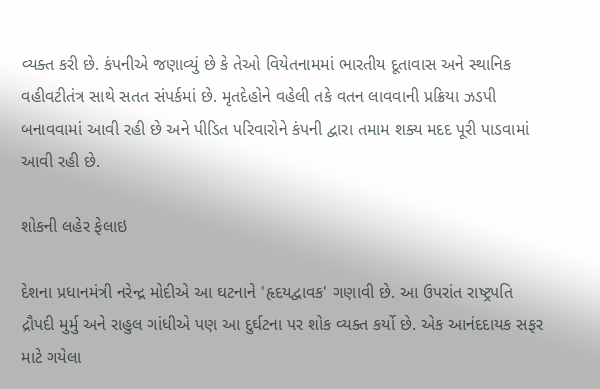વ્યક્ત કરી છે. કંપનીએ જણાવ્યું છે કે તેઓ વિયેતનામમાં ભારતીય દૂતાવાસ અને સ્થાનિક વહીવટીતંત્ર સાથે સતત સંપર્કમાં છે. મૃતદેહોને વહેલી તકે વતન લાવવાની પ્રક્રિયા ઝડપી બનાવવામાં આવી રહી છે અને પીડિત પરિવારોને કંપની દ્વારા તમામ શક્ય મદદ પૂરી પાડવામાં આવી રહી છે.

શોકની લહેર ફેલાઇ

દેશના પ્રધાનમંત્રી નરેન્દ્ર મોદીએ આ ઘટનાને 'હૃદયદ્વાવક' ગણાવી છે. આ ઉપરાંત રાષ્ટ્રપતિ દ્રૌપદી મુર્મુ અને રાહુલ ગાંધીએ પણ આ દુર્ઘટના પર શોક વ્યક્ત કર્યો છે. એક આનંદદાયક સફર માટે ગયેલા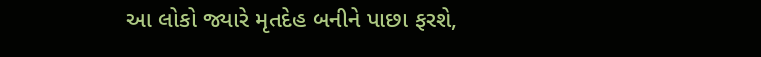આ લોકો જ્યારે મૃતદેહ બનીને પાછા ફરશે,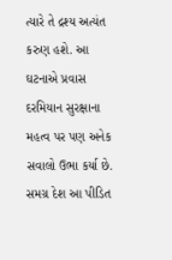ત્યારે તે દ્રશ્ય અત્યંત કરુણ હશે. આ ઘટનાએ પ્રવાસ દરમિયાન સુરક્ષાના મહત્વ પર પણ અનેક સવાલો ઉભા કર્યા છે. સમગ્ર દેશ આ પીડિત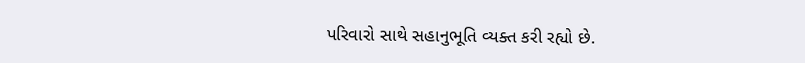પરિવારો સાથે સહાનુભૂતિ વ્યક્ત કરી રહ્યો છે.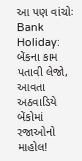આ પણ વાંચોઃ Bank Holiday: બેંકના કામ પતાવી લેજો, આવતા અઠવાડિયે બેંકોમાં રજાઓનો માહોલ!